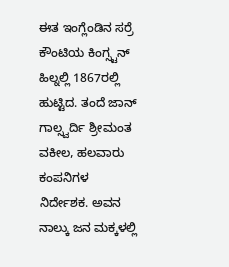ಈತ ಇಂಗ್ಲೆಂಡಿನ ಸರ್ರೆ ಕೌಂಟಿಯ ಕಿಂಗ್ಸ್ಟನ್ ಹಿಲ್ನಲ್ಲಿ 1867ರಲ್ಲಿ ಹುಟ್ಟಿದ. ತಂದೆ ಜಾನ್ ಗಾಲ್ಸ್ವರ್ದಿ ಶ್ರೀಮಂತ ವಕೀಲ, ಹಲವಾರು ಕಂಪನಿಗಳ ನಿರ್ದೇಶಕ. ಅವನ ನಾಲ್ಕು ಜನ ಮಕ್ಕಳಲ್ಲಿ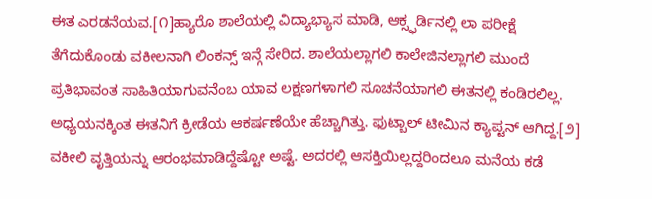ಈತ ಎರಡನೆಯವ.[೧]ಹ್ಯಾರೊ ಶಾಲೆಯಲ್ಲಿ ವಿದ್ಯಾಭ್ಯಾಸ ಮಾಡಿ, ಆಕ್ಸ್ಫರ್ಡಿನಲ್ಲಿ ಲಾ ಪರೀಕ್ಷೆ ತೆಗೆದುಕೊಂಡು ವಕೀಲನಾಗಿ ಲಿಂಕನ್ಸ್ ಇನ್ಗೆ ಸೇರಿದ. ಶಾಲೆಯಲ್ಲಾಗಲಿ ಕಾಲೇಜಿನಲ್ಲಾಗಲಿ ಮುಂದೆ ಪ್ರತಿಭಾವಂತ ಸಾಹಿತಿಯಾಗುವನೆಂಬ ಯಾವ ಲಕ್ಷಣಗಳಾಗಲಿ ಸೂಚನೆಯಾಗಲಿ ಈತನಲ್ಲಿ ಕಂಡಿರಲಿಲ್ಲ. ಅಧ್ಯಯನಕ್ಕಿಂತ ಈತನಿಗೆ ಕ್ರೀಡೆಯ ಆಕರ್ಷಣೆಯೇ ಹೆಚ್ಚಾಗಿತ್ತು. ಫುಟ್ಬಾಲ್ ಟೀಮಿನ ಕ್ಯಾಪ್ಟನ್ ಆಗಿದ್ದ.[೨]
ವಕೀಲಿ ವೃತ್ತಿಯನ್ನು ಆರಂಭಮಾಡಿದ್ದೆಷ್ಟೋ ಅಷ್ಟೆ. ಅದರಲ್ಲಿ ಆಸಕ್ತಿಯಿಲ್ಲದ್ದರಿಂದಲೂ ಮನೆಯ ಕಡೆ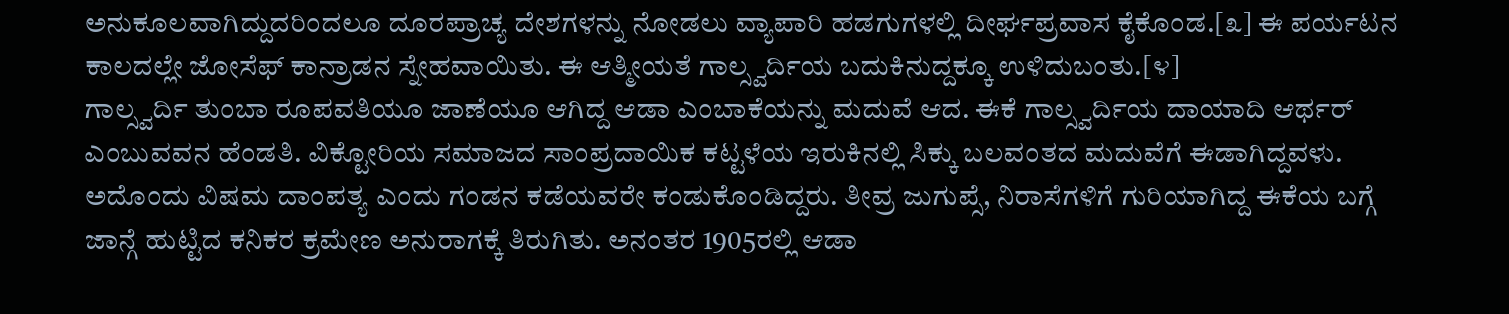ಅನುಕೂಲವಾಗಿದ್ದುದರಿಂದಲೂ ದೂರಪ್ರಾಚ್ಯ ದೇಶಗಳನ್ನು ನೋಡಲು ವ್ಯಾಪಾರಿ ಹಡಗುಗಳಲ್ಲಿ ದೀರ್ಘಪ್ರವಾಸ ಕೈಕೊಂಡ.[೩] ಈ ಪರ್ಯಟನ ಕಾಲದಲ್ಲೇ ಜೋಸೆಫ್ ಕಾನ್ರಾಡನ ಸ್ನೇಹವಾಯಿತು. ಈ ಆತ್ಮೀಯತೆ ಗಾಲ್ಸ್ವರ್ದಿಯ ಬದುಕಿನುದ್ದಕ್ಕೂ ಉಳಿದುಬಂತು.[೪]
ಗಾಲ್ಸ್ವರ್ದಿ ತುಂಬಾ ರೂಪವತಿಯೂ ಜಾಣೆಯೂ ಆಗಿದ್ದ ಆಡಾ ಎಂಬಾಕೆಯನ್ನು ಮದುವೆ ಆದ. ಈಕೆ ಗಾಲ್ಸ್ವರ್ದಿಯ ದಾಯಾದಿ ಆರ್ಥರ್ ಎಂಬುವವನ ಹೆಂಡತಿ. ವಿಕ್ಟೋರಿಯ ಸಮಾಜದ ಸಾಂಪ್ರದಾಯಿಕ ಕಟ್ಟಳೆಯ ಇರುಕಿನಲ್ಲಿ ಸಿಕ್ಕು ಬಲವಂತದ ಮದುವೆಗೆ ಈಡಾಗಿದ್ದವಳು. ಅದೊಂದು ವಿಷಮ ದಾಂಪತ್ಯ ಎಂದು ಗಂಡನ ಕಡೆಯವರೇ ಕಂಡುಕೊಂಡಿದ್ದರು. ತೀವ್ರ ಜುಗುಪ್ಸೆ, ನಿರಾಸೆಗಳಿಗೆ ಗುರಿಯಾಗಿದ್ದ ಈಕೆಯ ಬಗ್ಗೆ ಜಾನ್ಗೆ ಹುಟ್ಟಿದ ಕನಿಕರ ಕ್ರಮೇಣ ಅನುರಾಗಕ್ಕೆ ತಿರುಗಿತು. ಅನಂತರ 1905ರಲ್ಲಿ ಆಡಾ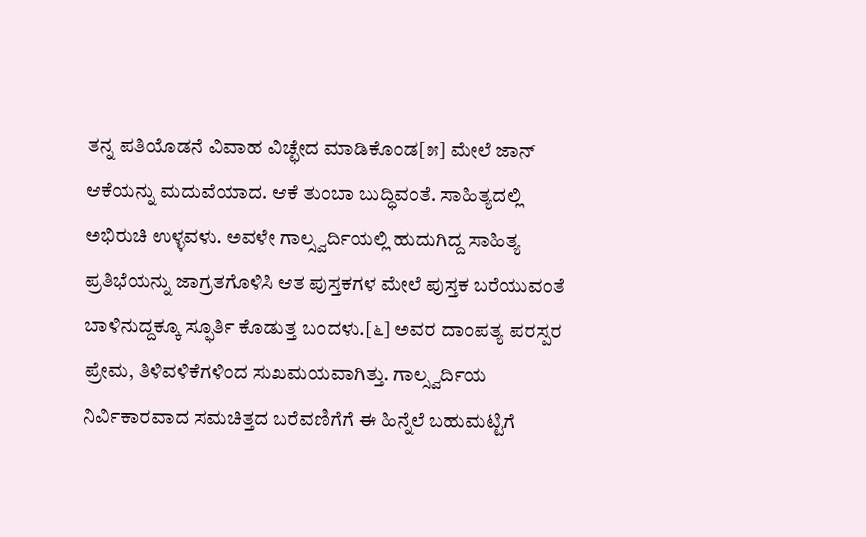ತನ್ನ ಪತಿಯೊಡನೆ ವಿವಾಹ ವಿಚ್ಛೇದ ಮಾಡಿಕೊಂಡ[೫] ಮೇಲೆ ಜಾನ್ ಆಕೆಯನ್ನು ಮದುವೆಯಾದ. ಆಕೆ ತುಂಬಾ ಬುದ್ಧಿವಂತೆ. ಸಾಹಿತ್ಯದಲ್ಲಿ ಅಭಿರುಚಿ ಉಳ್ಳವಳು. ಅವಳೇ ಗಾಲ್ಸ್ವರ್ದಿಯಲ್ಲಿ ಹುದುಗಿದ್ದ ಸಾಹಿತ್ಯ ಪ್ರತಿಭೆಯನ್ನು ಜಾಗ್ರತಗೊಳಿಸಿ ಆತ ಪುಸ್ತಕಗಳ ಮೇಲೆ ಪುಸ್ತಕ ಬರೆಯುವಂತೆ ಬಾಳಿನುದ್ದಕ್ಕೂ ಸ್ಫೂರ್ತಿ ಕೊಡುತ್ತ ಬಂದಳು.[೬] ಅವರ ದಾಂಪತ್ಯ ಪರಸ್ಪರ ಪ್ರೇಮ, ತಿಳಿವಳಿಕೆಗಳಿಂದ ಸುಖಮಯವಾಗಿತ್ತು. ಗಾಲ್ಸ್ವರ್ದಿಯ ನಿರ್ವಿಕಾರವಾದ ಸಮಚಿತ್ತದ ಬರೆವಣಿಗೆಗೆ ಈ ಹಿನ್ನೆಲೆ ಬಹುಮಟ್ಟಿಗೆ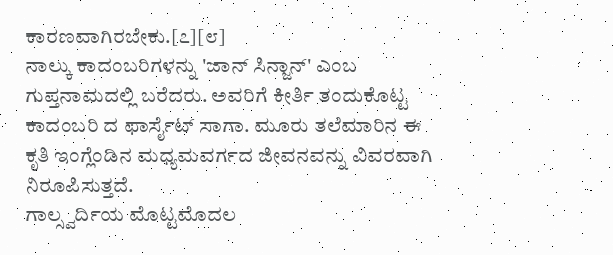ಕಾರಣವಾಗಿರಬೇಕು.[೭][೮]
ನಾಲ್ಕು ಕಾದಂಬರಿಗಳನ್ನು 'ಜಾನ್ ಸಿನ್ಜಾನ್' ಎಂಬ ಗುಪ್ತನಾಮದಲ್ಲಿ ಬರೆದರು. ಅವರಿಗೆ ಕೀರ್ತಿ ತಂದುಕೊಟ್ಟ ಕಾದಂಬರಿ ದ ಫಾರ್ಸೈಟ್ ಸಾಗಾ. ಮೂರು ತಲೆಮಾರಿನ ಈ ಕೃತಿ ಇಂಗ್ಲೆಂಡಿನ ಮಧ್ಯಮವರ್ಗದ ಜೀವನವನ್ನು ವಿವರವಾಗಿ ನಿರೂಪಿಸುತ್ತದೆ.
ಗಾಲ್ಸ್ವರ್ದಿಯ ಮೊಟ್ಟಮೊದಲ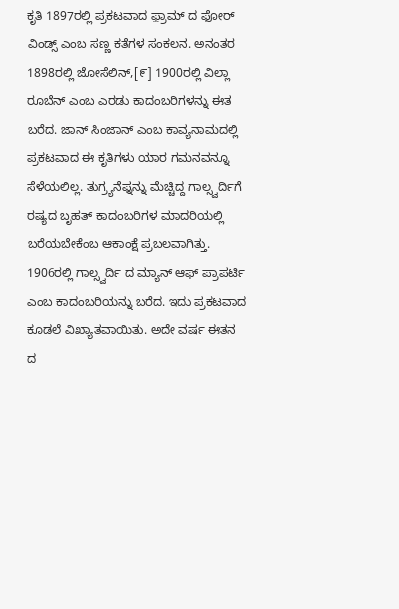ಕೃತಿ 1897ರಲ್ಲಿ ಪ್ರಕಟವಾದ ಫ಼್ರಾಮ್ ದ ಫೋರ್ ವಿಂಡ್ಸ್ ಎಂಬ ಸಣ್ಣ ಕತೆಗಳ ಸಂಕಲನ. ಅನಂತರ 1898ರಲ್ಲಿ ಜೋಸೆಲಿನ್,[೯] 1900ರಲ್ಲಿ ವಿಲ್ಲಾ ರೂಬೆನ್ ಎಂಬ ಎರಡು ಕಾದಂಬರಿಗಳನ್ನು ಈತ ಬರೆದ. ಜಾನ್ ಸಿಂಜಾನ್ ಎಂಬ ಕಾವ್ಯನಾಮದಲ್ಲಿ ಪ್ರಕಟವಾದ ಈ ಕೃತಿಗಳು ಯಾರ ಗಮನವನ್ನೂ ಸೆಳೆಯಲಿಲ್ಲ. ತುಗ್ರ್ಯನೆಫ್ನನ್ನು ಮೆಚ್ಚಿದ್ದ ಗಾಲ್ಸ್ವರ್ದಿಗೆ ರಷ್ಯದ ಬೃಹತ್ ಕಾದಂಬರಿಗಳ ಮಾದರಿಯಲ್ಲಿ ಬರೆಯಬೇಕೆಂಬ ಆಕಾಂಕ್ಷೆ ಪ್ರಬಲವಾಗಿತ್ತು.
1906ರಲ್ಲಿ ಗಾಲ್ಸ್ವರ್ದಿ ದ ಮ್ಯಾನ್ ಆಫ್ ಪ್ರಾಪರ್ಟಿ ಎಂಬ ಕಾದಂಬರಿಯನ್ನು ಬರೆದ. ಇದು ಪ್ರಕಟವಾದ ಕೂಡಲೆ ವಿಖ್ಯಾತವಾಯಿತು. ಅದೇ ವರ್ಷ ಈತನ ದ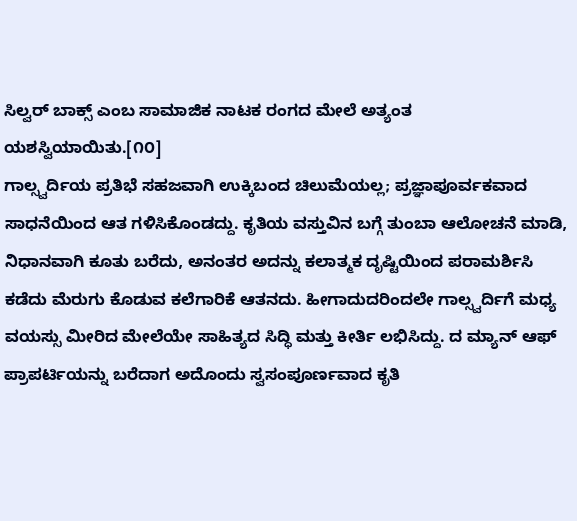ಸಿಲ್ವರ್ ಬಾಕ್ಸ್ ಎಂಬ ಸಾಮಾಜಿಕ ನಾಟಕ ರಂಗದ ಮೇಲೆ ಅತ್ಯಂತ ಯಶಸ್ವಿಯಾಯಿತು.[೧೦]
ಗಾಲ್ಸ್ವರ್ದಿಯ ಪ್ರತಿಭೆ ಸಹಜವಾಗಿ ಉಕ್ಕಿಬಂದ ಚಿಲುಮೆಯಲ್ಲ; ಪ್ರಜ್ಞಾಪೂರ್ವಕವಾದ ಸಾಧನೆಯಿಂದ ಆತ ಗಳಿಸಿಕೊಂಡದ್ದು. ಕೃತಿಯ ವಸ್ತುವಿನ ಬಗ್ಗೆ ತುಂಬಾ ಆಲೋಚನೆ ಮಾಡಿ, ನಿಧಾನವಾಗಿ ಕೂತು ಬರೆದು, ಅನಂತರ ಅದನ್ನು ಕಲಾತ್ಮಕ ದೃಷ್ಟಿಯಿಂದ ಪರಾಮರ್ಶಿಸಿ ಕಡೆದು ಮೆರುಗು ಕೊಡುವ ಕಲೆಗಾರಿಕೆ ಆತನದು. ಹೀಗಾದುದರಿಂದಲೇ ಗಾಲ್ಸ್ವರ್ದಿಗೆ ಮಧ್ಯ ವಯಸ್ಸು ಮೀರಿದ ಮೇಲೆಯೇ ಸಾಹಿತ್ಯದ ಸಿದ್ಧಿ ಮತ್ತು ಕೀರ್ತಿ ಲಭಿಸಿದ್ದು. ದ ಮ್ಯಾನ್ ಆಫ್ ಪ್ರಾಪರ್ಟಿಯನ್ನು ಬರೆದಾಗ ಅದೊಂದು ಸ್ವಸಂಪೂರ್ಣವಾದ ಕೃತಿ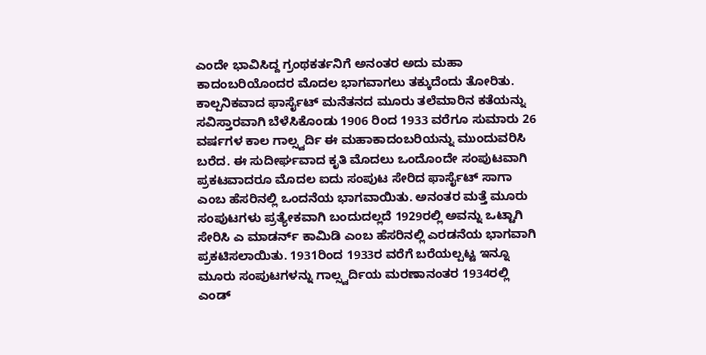ಎಂದೇ ಭಾವಿಸಿದ್ದ ಗ್ರಂಥಕರ್ತನಿಗೆ ಅನಂತರ ಅದು ಮಹಾ ಕಾದಂಬರಿಯೊಂದರ ಮೊದಲ ಭಾಗವಾಗಲು ತಕ್ಕುದೆಂದು ತೋರಿತು. ಕಾಲ್ಪನಿಕವಾದ ಫಾರ್ಸೈಟ್ ಮನೆತನದ ಮೂರು ತಲೆಮಾರಿನ ಕತೆಯನ್ನು ಸವಿಸ್ತಾರವಾಗಿ ಬೆಳೆಸಿಕೊಂಡು 1906 ರಿಂದ 1933 ವರೆಗೂ ಸುಮಾರು 26 ವರ್ಷಗಳ ಕಾಲ ಗಾಲ್ಸ್ವರ್ದಿ ಈ ಮಹಾಕಾದಂಬರಿಯನ್ನು ಮುಂದುವರಿಸಿ ಬರೆದ. ಈ ಸುದೀರ್ಘವಾದ ಕೃತಿ ಮೊದಲು ಒಂದೊಂದೇ ಸಂಪುಟವಾಗಿ ಪ್ರಕಟವಾದರೂ ಮೊದಲ ಐದು ಸಂಪುಟ ಸೇರಿದ ಫಾರ್ಸೈಟ್ ಸಾಗಾ ಎಂಬ ಹೆಸರಿನಲ್ಲಿ ಒಂದನೆಯ ಭಾಗವಾಯಿತು. ಅನಂತರ ಮತ್ತೆ ಮೂರು ಸಂಪುಟಗಳು ಪ್ರತ್ಯೇಕವಾಗಿ ಬಂದುದಲ್ಲದೆ 1929ರಲ್ಲಿ ಅವನ್ನು ಒಟ್ಟಾಗಿ ಸೇರಿಸಿ ಎ ಮಾಡರ್ನ್ ಕಾಮಿಡಿ ಎಂಬ ಹೆಸರಿನಲ್ಲಿ ಎರಡನೆಯ ಭಾಗವಾಗಿ ಪ್ರಕಟಿಸಲಾಯಿತು. 1931ರಿಂದ 1933ರ ವರೆಗೆ ಬರೆಯಲ್ಪಟ್ಟ ಇನ್ನೂ ಮೂರು ಸಂಪುಟಗಳನ್ನು ಗಾಲ್ಸ್ವರ್ದಿಯ ಮರಣಾನಂತರ 1934ರಲ್ಲಿ ಎಂಡ್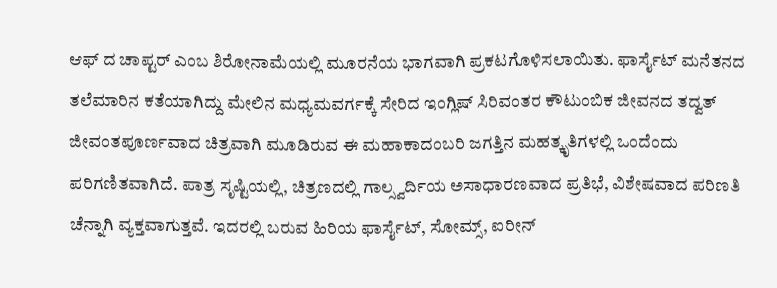ಆಫ್ ದ ಚಾಪ್ಟರ್ ಎಂಬ ಶಿರೋನಾಮೆಯಲ್ಲಿ ಮೂರನೆಯ ಭಾಗವಾಗಿ ಪ್ರಕಟಗೊಳಿಸಲಾಯಿತು. ಫಾರ್ಸೈಟ್ ಮನೆತನದ ತಲೆಮಾರಿನ ಕತೆಯಾಗಿದ್ದು ಮೇಲಿನ ಮಧ್ಯಮವರ್ಗಕ್ಕೆ ಸೇರಿದ ಇಂಗ್ಲಿಷ್ ಸಿರಿವಂತರ ಕೌಟುಂಬಿಕ ಜೀವನದ ತದ್ವತ್ ಜೀವಂತಪೂರ್ಣವಾದ ಚಿತ್ರವಾಗಿ ಮೂಡಿರುವ ಈ ಮಹಾಕಾದಂಬರಿ ಜಗತ್ತಿನ ಮಹತ್ಕೃತಿಗಳಲ್ಲಿ ಒಂದೆಂದು ಪರಿಗಣಿತವಾಗಿದೆ. ಪಾತ್ರ ಸೃಷ್ಟಿಯಲ್ಲಿ, ಚಿತ್ರಣದಲ್ಲಿ ಗಾಲ್ಸ್ವರ್ದಿಯ ಅಸಾಧಾರಣವಾದ ಪ್ರತಿಭೆ, ವಿಶೇಷವಾದ ಪರಿಣತಿ ಚೆನ್ನಾಗಿ ವ್ಯಕ್ತವಾಗುತ್ತವೆ. ಇದರಲ್ಲಿ ಬರುವ ಹಿರಿಯ ಫಾರ್ಸೈಟ್, ಸೋಮ್ಸ್, ಐರೀನ್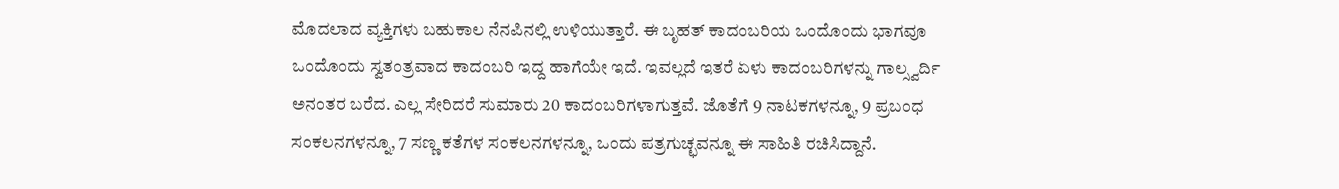ಮೊದಲಾದ ವ್ಯಕ್ತಿಗಳು ಬಹುಕಾಲ ನೆನಪಿನಲ್ಲಿ ಉಳಿಯುತ್ತಾರೆ. ಈ ಬೃಹತ್ ಕಾದಂಬರಿಯ ಒಂದೊಂದು ಭಾಗವೂ ಒಂದೊಂದು ಸ್ವತಂತ್ರವಾದ ಕಾದಂಬರಿ ಇದ್ದ ಹಾಗೆಯೇ ಇದೆ. ಇವಲ್ಲದೆ ಇತರೆ ಏಳು ಕಾದಂಬರಿಗಳನ್ನು ಗಾಲ್ಸ್ವರ್ದಿ ಅನಂತರ ಬರೆದ. ಎಲ್ಲ ಸೇರಿದರೆ ಸುಮಾರು 20 ಕಾದಂಬರಿಗಳಾಗುತ್ತವೆ. ಜೊತೆಗೆ 9 ನಾಟಕಗಳನ್ನೂ, 9 ಪ್ರಬಂಧ ಸಂಕಲನಗಳನ್ನೂ, 7 ಸಣ್ಣ ಕತೆಗಳ ಸಂಕಲನಗಳನ್ನೂ, ಒಂದು ಪತ್ರಗುಚ್ಛವನ್ನೂ ಈ ಸಾಹಿತಿ ರಚಿಸಿದ್ದಾನೆ.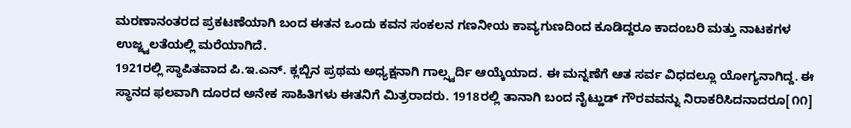ಮರಣಾನಂತರದ ಪ್ರಕಟಣೆಯಾಗಿ ಬಂದ ಈತನ ಒಂದು ಕವನ ಸಂಕಲನ ಗಣನೀಯ ಕಾವ್ಯಗುಣದಿಂದ ಕೂಡಿದ್ದರೂ ಕಾದಂಬರಿ ಮತ್ತು ನಾಟಕಗಳ ಉಜ್ಜ್ವಲತೆಯಲ್ಲಿ ಮರೆಯಾಗಿದೆ.
1921ರಲ್ಲಿ ಸ್ಥಾಪಿತವಾದ ಪಿ.ಇ.ಎನ್. ಕ್ಲಬ್ಬಿನ ಪ್ರಥಮ ಅಧ್ಯಕ್ಷನಾಗಿ ಗಾಲ್ಸ್ವರ್ದಿ ಆಯ್ಕೆಯಾದ. ಈ ಮನ್ನಣೆಗೆ ಆತ ಸರ್ವ ವಿಧದಲ್ಲೂ ಯೋಗ್ಯನಾಗಿದ್ದ. ಈ ಸ್ಥಾನದ ಫಲವಾಗಿ ದೂರದ ಅನೇಕ ಸಾಹಿತಿಗಳು ಈತನಿಗೆ ಮಿತ್ರರಾದರು. 1918ರಲ್ಲಿ ತಾನಾಗಿ ಬಂದ ನೈಟ್ಹುಡ್ ಗೌರವವನ್ನು ನಿರಾಕರಿಸಿದನಾದರೂ[೧೧]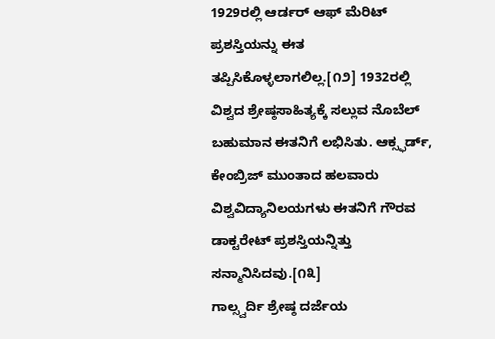1929ರಲ್ಲಿ ಆರ್ಡರ್ ಆಫ್ ಮೆರಿಟ್ ಪ್ರಶಸ್ತಿಯನ್ನು ಈತ ತಪ್ಪಿಸಿಕೊಳ್ಳಲಾಗಲಿಲ್ಲ.[೧೨] 1932ರಲ್ಲಿ ವಿಶ್ವದ ಶ್ರೇಷ್ಠಸಾಹಿತ್ಯಕ್ಕೆ ಸಲ್ಲುವ ನೊಬೆಲ್ ಬಹುಮಾನ ಈತನಿಗೆ ಲಭಿಸಿತು. ಆಕ್ಸ್ಫರ್ಡ್, ಕೇಂಬ್ರಿಜ್ ಮುಂತಾದ ಹಲವಾರು ವಿಶ್ವವಿದ್ಯಾನಿಲಯಗಳು ಈತನಿಗೆ ಗೌರವ ಡಾಕ್ಟರೇಟ್ ಪ್ರಶಸ್ತಿಯನ್ನಿತ್ತು ಸನ್ಮಾನಿಸಿದವು.[೧೩]
ಗಾಲ್ಸ್ವರ್ದಿ ಶ್ರೇಷ್ಠ ದರ್ಜೆಯ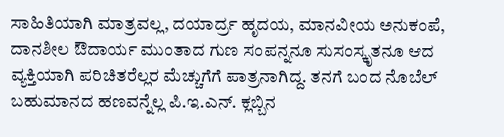ಸಾಹಿತಿಯಾಗಿ ಮಾತ್ರವಲ್ಲ, ದಯಾರ್ದ್ರ ಹೃದಯ, ಮಾನವೀಯ ಅನುಕಂಪೆ, ದಾನಶೀಲ ಔದಾರ್ಯ ಮುಂತಾದ ಗುಣ ಸಂಪನ್ನನೂ ಸುಸಂಸ್ಕೃತನೂ ಆದ ವ್ಯಕ್ತಿಯಾಗಿ ಪರಿಚಿತರೆಲ್ಲರ ಮೆಚ್ಚುಗೆಗೆ ಪಾತ್ರನಾಗಿದ್ದ. ತನಗೆ ಬಂದ ನೊಬೆಲ್ ಬಹುಮಾನದ ಹಣವನ್ನೆಲ್ಲ ಪಿ.ಇ.ಎನ್. ಕ್ಲಬ್ಬಿನ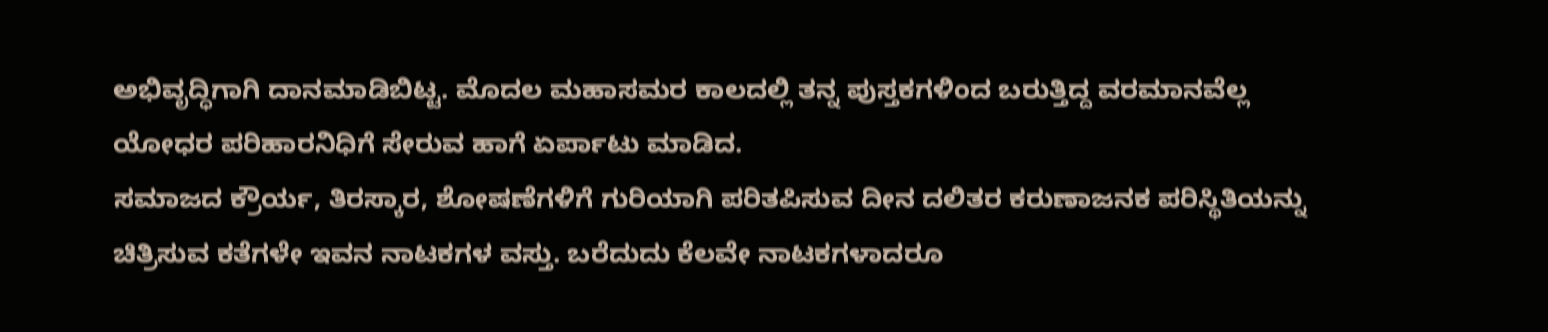ಅಭಿವೃದ್ಧಿಗಾಗಿ ದಾನಮಾಡಿಬಿಟ್ಟ. ಮೊದಲ ಮಹಾಸಮರ ಕಾಲದಲ್ಲಿ ತನ್ನ ಪುಸ್ತಕಗಳಿಂದ ಬರುತ್ತಿದ್ದ ವರಮಾನವೆಲ್ಲ ಯೋಧರ ಪರಿಹಾರನಿಧಿಗೆ ಸೇರುವ ಹಾಗೆ ಏರ್ಪಾಟು ಮಾಡಿದ.
ಸಮಾಜದ ಕ್ರೌರ್ಯ, ತಿರಸ್ಕಾರ, ಶೋಷಣೆಗಳಿಗೆ ಗುರಿಯಾಗಿ ಪರಿತಪಿಸುವ ದೀನ ದಲಿತರ ಕರುಣಾಜನಕ ಪರಿಸ್ಥಿತಿಯನ್ನು ಚಿತ್ರಿಸುವ ಕತೆಗಳೇ ಇವನ ನಾಟಕಗಳ ವಸ್ತು. ಬರೆದುದು ಕೆಲವೇ ನಾಟಕಗಳಾದರೂ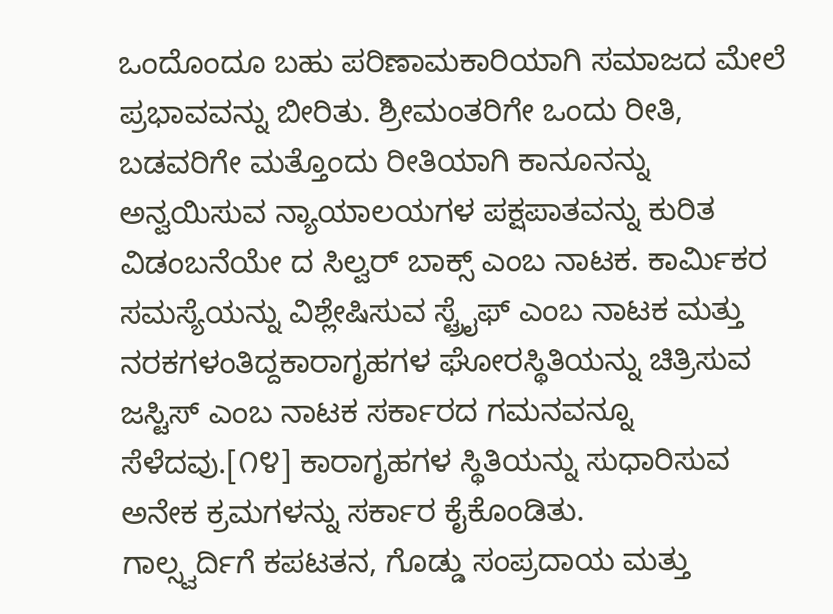ಒಂದೊಂದೂ ಬಹು ಪರಿಣಾಮಕಾರಿಯಾಗಿ ಸಮಾಜದ ಮೇಲೆ ಪ್ರಭಾವವನ್ನು ಬೀರಿತು. ಶ್ರೀಮಂತರಿಗೇ ಒಂದು ರೀತಿ, ಬಡವರಿಗೇ ಮತ್ತೊಂದು ರೀತಿಯಾಗಿ ಕಾನೂನನ್ನು ಅನ್ವಯಿಸುವ ನ್ಯಾಯಾಲಯಗಳ ಪಕ್ಷಪಾತವನ್ನು ಕುರಿತ ವಿಡಂಬನೆಯೇ ದ ಸಿಲ್ವರ್ ಬಾಕ್ಸ್ ಎಂಬ ನಾಟಕ. ಕಾರ್ಮಿಕರ ಸಮಸ್ಯೆಯನ್ನು ವಿಶ್ಲೇಷಿಸುವ ಸ್ಟ್ರೈಫ್ ಎಂಬ ನಾಟಕ ಮತ್ತು ನರಕಗಳಂತಿದ್ದಕಾರಾಗೃಹಗಳ ಘೋರಸ್ಥಿತಿಯನ್ನು ಚಿತ್ರಿಸುವ ಜಸ್ಟಿಸ್ ಎಂಬ ನಾಟಕ ಸರ್ಕಾರದ ಗಮನವನ್ನೂ ಸೆಳೆದವು.[೧೪] ಕಾರಾಗೃಹಗಳ ಸ್ಥಿತಿಯನ್ನು ಸುಧಾರಿಸುವ ಅನೇಕ ಕ್ರಮಗಳನ್ನು ಸರ್ಕಾರ ಕೈಕೊಂಡಿತು.
ಗಾಲ್ಸ್ವರ್ದಿಗೆ ಕಪಟತನ, ಗೊಡ್ಡು ಸಂಪ್ರದಾಯ ಮತ್ತು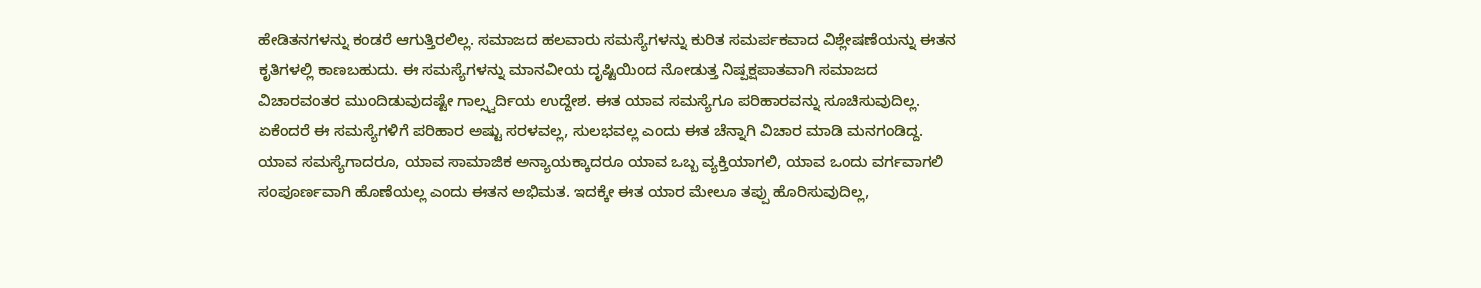ಹೇಡಿತನಗಳನ್ನು ಕಂಡರೆ ಆಗುತ್ತಿರಲಿಲ್ಲ. ಸಮಾಜದ ಹಲವಾರು ಸಮಸ್ಯೆಗಳನ್ನು ಕುರಿತ ಸಮರ್ಪಕವಾದ ವಿಶ್ಲೇಷಣೆಯನ್ನು ಈತನ ಕೃತಿಗಳಲ್ಲಿ ಕಾಣಬಹುದು. ಈ ಸಮಸ್ಯೆಗಳನ್ನು ಮಾನವೀಯ ದೃಷ್ಟಿಯಿಂದ ನೋಡುತ್ತ ನಿಷ್ಪಕ್ಷಪಾತವಾಗಿ ಸಮಾಜದ ವಿಚಾರವಂತರ ಮುಂದಿಡುವುದಷ್ಟೇ ಗಾಲ್ಸ್ವರ್ದಿಯ ಉದ್ದೇಶ. ಈತ ಯಾವ ಸಮಸ್ಯೆಗೂ ಪರಿಹಾರವನ್ನು ಸೂಚಿಸುವುದಿಲ್ಲ. ಏಕೆಂದರೆ ಈ ಸಮಸ್ಯೆಗಳಿಗೆ ಪರಿಹಾರ ಅಷ್ಟು ಸರಳವಲ್ಲ, ಸುಲಭವಲ್ಲ ಎಂದು ಈತ ಚೆನ್ನಾಗಿ ವಿಚಾರ ಮಾಡಿ ಮನಗಂಡಿದ್ದ. ಯಾವ ಸಮಸ್ಯೆಗಾದರೂ, ಯಾವ ಸಾಮಾಜಿಕ ಅನ್ಯಾಯಕ್ಕಾದರೂ ಯಾವ ಒಬ್ಬ ವ್ಯಕ್ತಿಯಾಗಲಿ, ಯಾವ ಒಂದು ವರ್ಗವಾಗಲಿ ಸಂಪೂರ್ಣವಾಗಿ ಹೊಣೆಯಲ್ಲ ಎಂದು ಈತನ ಅಭಿಮತ. ಇದಕ್ಕೇ ಈತ ಯಾರ ಮೇಲೂ ತಪ್ಪು ಹೊರಿಸುವುದಿಲ್ಲ,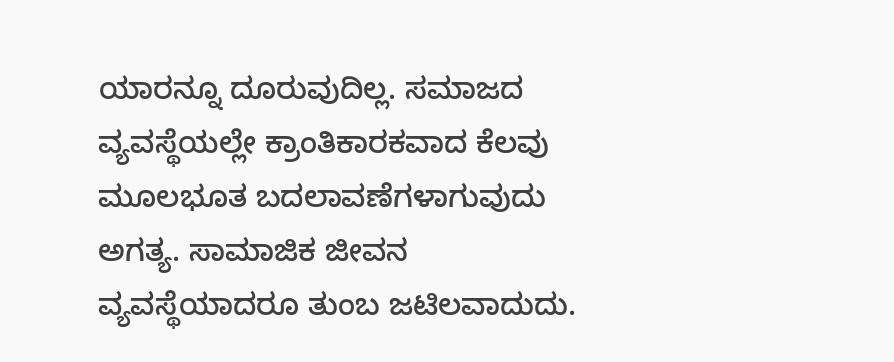ಯಾರನ್ನೂ ದೂರುವುದಿಲ್ಲ. ಸಮಾಜದ ವ್ಯವಸ್ಥೆಯಲ್ಲೇ ಕ್ರಾಂತಿಕಾರಕವಾದ ಕೆಲವು ಮೂಲಭೂತ ಬದಲಾವಣೆಗಳಾಗುವುದು ಅಗತ್ಯ. ಸಾಮಾಜಿಕ ಜೀವನ ವ್ಯವಸ್ಥೆಯಾದರೂ ತುಂಬ ಜಟಿಲವಾದುದು.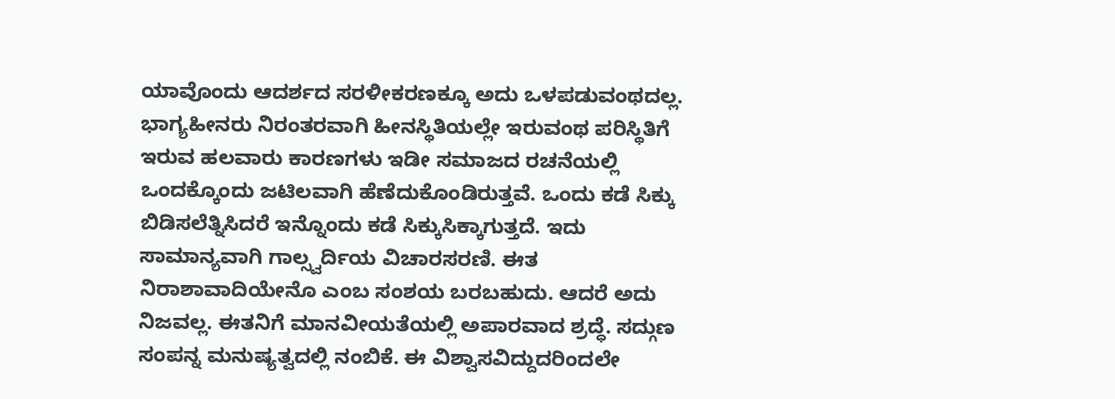ಯಾವೊಂದು ಆದರ್ಶದ ಸರಳೀಕರಣಕ್ಕೂ ಅದು ಒಳಪಡುವಂಥದಲ್ಲ. ಭಾಗ್ಯಹೀನರು ನಿರಂತರವಾಗಿ ಹೀನಸ್ಥಿತಿಯಲ್ಲೇ ಇರುವಂಥ ಪರಿಸ್ಥಿತಿಗೆ ಇರುವ ಹಲವಾರು ಕಾರಣಗಳು ಇಡೀ ಸಮಾಜದ ರಚನೆಯಲ್ಲಿ ಒಂದಕ್ಕೊಂದು ಜಟಿಲವಾಗಿ ಹೆಣೆದುಕೊಂಡಿರುತ್ತವೆ. ಒಂದು ಕಡೆ ಸಿಕ್ಕು ಬಿಡಿಸಲೆತ್ನಿಸಿದರೆ ಇನ್ನೊಂದು ಕಡೆ ಸಿಕ್ಕುಸಿಕ್ಕಾಗುತ್ತದೆ. ಇದು ಸಾಮಾನ್ಯವಾಗಿ ಗಾಲ್ಸ್ವರ್ದಿಯ ವಿಚಾರಸರಣಿ. ಈತ ನಿರಾಶಾವಾದಿಯೇನೊ ಎಂಬ ಸಂಶಯ ಬರಬಹುದು. ಆದರೆ ಅದು ನಿಜವಲ್ಲ. ಈತನಿಗೆ ಮಾನವೀಯತೆಯಲ್ಲಿ ಅಪಾರವಾದ ಶ್ರದ್ಧೆ. ಸದ್ಗುಣ ಸಂಪನ್ನ ಮನುಷ್ಯತ್ವದಲ್ಲಿ ನಂಬಿಕೆ. ಈ ವಿಶ್ವಾಸವಿದ್ದುದರಿಂದಲೇ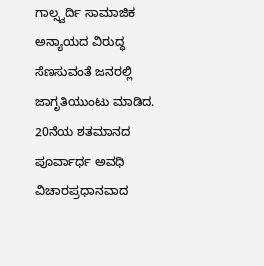ಗಾಲ್ಸ್ವರ್ದಿ ಸಾಮಾಜಿಕ ಅನ್ಯಾಯದ ವಿರುದ್ಧ ಸೆಣಸುವಂತೆ ಜನರಲ್ಲಿ ಜಾಗೃತಿಯುಂಟು ಮಾಡಿದ.
20ನೆಯ ಶತಮಾನದ ಪೂರ್ವಾರ್ಧ ಅವಧಿ ವಿಚಾರಪ್ರಧಾನವಾದ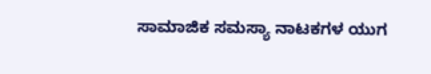ಸಾಮಾಜಿಕ ಸಮಸ್ಯಾ ನಾಟಕಗಳ ಯುಗ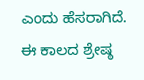ಎಂದು ಹೆಸರಾಗಿದೆ. ಈ ಕಾಲದ ಶ್ರೇಷ್ಠ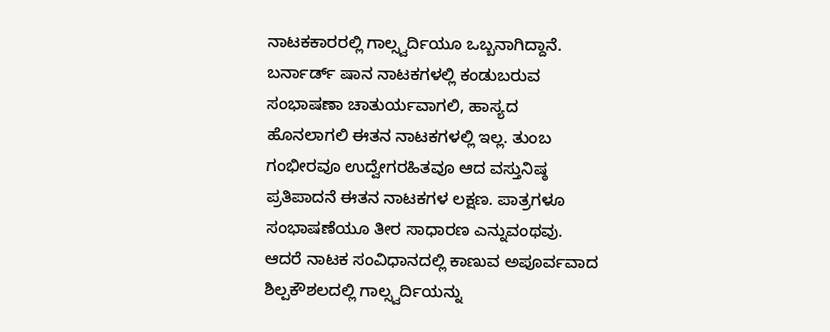ನಾಟಕಕಾರರಲ್ಲಿ ಗಾಲ್ಸ್ವರ್ದಿಯೂ ಒಬ್ಬನಾಗಿದ್ದಾನೆ. ಬರ್ನಾರ್ಡ್ ಷಾನ ನಾಟಕಗಳಲ್ಲಿ ಕಂಡುಬರುವ ಸಂಭಾಷಣಾ ಚಾತುರ್ಯವಾಗಲಿ, ಹಾಸ್ಯದ ಹೊನಲಾಗಲಿ ಈತನ ನಾಟಕಗಳಲ್ಲಿ ಇಲ್ಲ. ತುಂಬ ಗಂಭೀರವೂ ಉದ್ವೇಗರಹಿತವೂ ಆದ ವಸ್ತುನಿಷ್ಠ ಪ್ರತಿಪಾದನೆ ಈತನ ನಾಟಕಗಳ ಲಕ್ಷಣ. ಪಾತ್ರಗಳೂ ಸಂಭಾಷಣೆಯೂ ತೀರ ಸಾಧಾರಣ ಎನ್ನುವಂಥವು. ಆದರೆ ನಾಟಕ ಸಂವಿಧಾನದಲ್ಲಿ ಕಾಣುವ ಅಪೂರ್ವವಾದ ಶಿಲ್ಪಕೌಶಲದಲ್ಲಿ ಗಾಲ್ಸ್ವರ್ದಿಯನ್ನು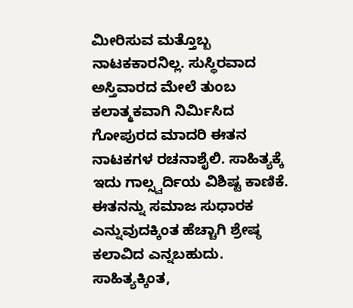ಮೀರಿಸುವ ಮತ್ತೊಬ್ಬ ನಾಟಕಕಾರನಿಲ್ಲ. ಸುಸ್ಥಿರವಾದ ಅಸ್ತಿವಾರದ ಮೇಲೆ ತುಂಬ ಕಲಾತ್ಮಕವಾಗಿ ನಿರ್ಮಿಸಿದ ಗೋಪುರದ ಮಾದರಿ ಈತನ ನಾಟಕಗಳ ರಚನಾಶೈಲಿ. ಸಾಹಿತ್ಯಕ್ಕೆ ಇದು ಗಾಲ್ಸ್ವರ್ದಿಯ ವಿಶಿಷ್ಟ ಕಾಣಿಕೆ. ಈತನನ್ನು ಸಮಾಜ ಸುಧಾರಕ ಎನ್ನುವುದಕ್ಕಿಂತ ಹೆಚ್ಚಾಗಿ ಶ್ರೇಷ್ಠ ಕಲಾವಿದ ಎನ್ನಬಹುದು. ಸಾಹಿತ್ಯಕ್ಕಿಂತ,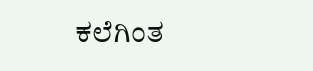ಕಲೆಗಿಂತ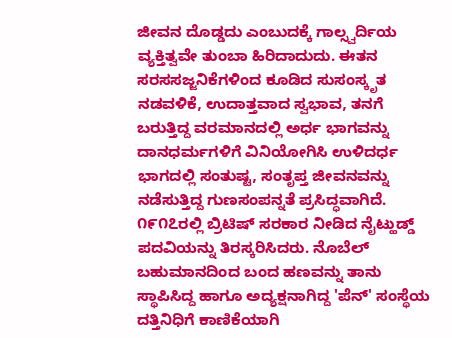ಜೀವನ ದೊಡ್ಡದು ಎಂಬುದಕ್ಕೆ ಗಾಲ್ಸ್ವರ್ದಿಯ ವ್ಯಕ್ತಿತ್ವವೇ ತುಂಬಾ ಹಿರಿದಾದುದು. ಈತನ ಸರಸಸಜ್ಜನಿಕೆಗಳಿಂದ ಕೂಡಿದ ಸುಸಂಸ್ಕೃತ ನಡವಳಿಕೆ, ಉದಾತ್ತವಾದ ಸ್ವಭಾವ, ತನಗೆ ಬರುತ್ತಿದ್ದ ವರಮಾನದಲ್ಲಿ ಅರ್ಧ ಭಾಗವನ್ನು ದಾನಧರ್ಮಗಳಿಗೆ ವಿನಿಯೋಗಿಸಿ ಉಳಿದರ್ಧ ಭಾಗದಲ್ಲಿ ಸಂತುಷ್ಟ, ಸಂತೃಪ್ತ ಜೀವನವನ್ನು ನಡೆಸುತ್ತಿದ್ದ ಗುಣಸಂಪನ್ನತೆ ಪ್ರಸಿದ್ಧವಾಗಿದೆ.
೧೯೧೭ರಲ್ಲಿ ಬ್ರಿಟಿಷ್ ಸರಕಾರ ನೀಡಿದ ನೈಟ್ಹುಡ್ಡ್ ಪದವಿಯನ್ನು ತಿರಸ್ಕರಿಸಿದರು. ನೊಬೆಲ್ ಬಹುಮಾನದಿಂದ ಬಂದ ಹಣವನ್ನು ತಾನು ಸ್ಥಾಪಿಸಿದ್ದ ಹಾಗೂ ಅದ್ಯಕ್ಷನಾಗಿದ್ದ 'ಪೆನ್' ಸಂಸ್ಥೆಯ ದತ್ತಿನಿಧಿಗೆ ಕಾಣಿಕೆಯಾಗಿ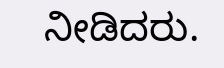ನೀಡಿದರು.